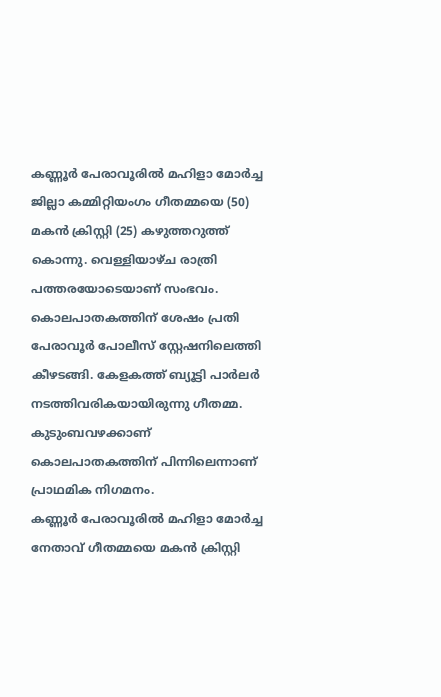കണ്ണൂർ പേരാവൂരിൽ മഹിളാ മോർച്ച ജില്ലാ കമ്മിറ്റിയംഗം ഗീതമ്മയെ (50) മകൻ ക്രിസ്റ്റി (25) കഴുത്തറുത്ത് കൊന്നു. വെള്ളിയാഴ്ച രാത്രി പത്തരയോടെയാണ് സംഭവം. കൊലപാതകത്തിന് ശേഷം പ്രതി പേരാവൂർ പോലീസ് സ്റ്റേഷനിലെത്തി കീഴടങ്ങി. കേളകത്ത് ബ്യൂട്ടി പാർലർ നടത്തിവരികയായിരുന്നു ഗീതമ്മ. കുടുംബവഴക്കാണ് കൊലപാതകത്തിന് പിന്നിലെന്നാണ് പ്രാഥമിക നിഗമനം.
കണ്ണൂർ പേരാവൂരിൽ മഹിളാ മോർച്ച നേതാവ് ഗീതമ്മയെ മകൻ ക്രിസ്റ്റി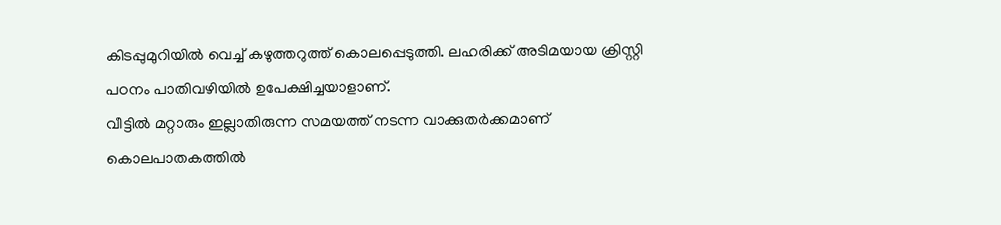കിടപ്പുമുറിയിൽ വെച്ച് കഴുത്തറുത്ത് കൊലപ്പെടുത്തി. ലഹരിക്ക് അടിമയായ ക്രിസ്റ്റി പഠനം പാതിവഴിയിൽ ഉപേക്ഷിച്ചയാളാണ്.
വീട്ടിൽ മറ്റാരും ഇല്ലാതിരുന്ന സമയത്ത് നടന്ന വാക്കുതർക്കമാണ് കൊലപാതകത്തിൽ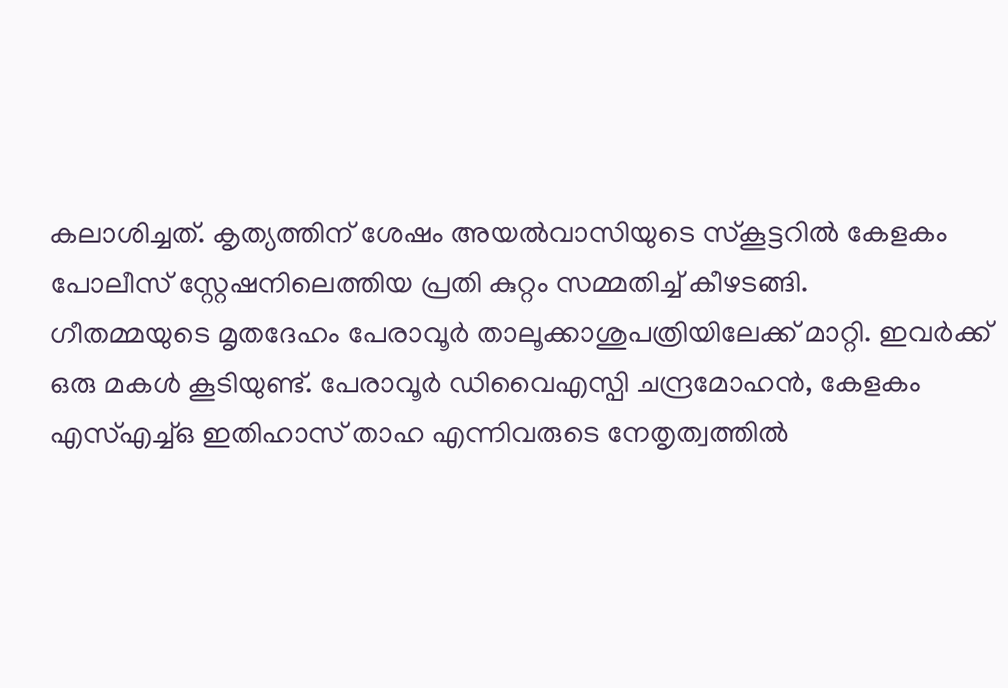കലാശിച്ചത്. കൃത്യത്തിന് ശേഷം അയൽവാസിയുടെ സ്കൂട്ടറിൽ കേളകം പോലീസ് സ്റ്റേഷനിലെത്തിയ പ്രതി കുറ്റം സമ്മതിച്ച് കീഴടങ്ങി.
ഗീതമ്മയുടെ മൃതദേഹം പേരാവൂർ താലൂക്കാശുപത്രിയിലേക്ക് മാറ്റി. ഇവർക്ക് ഒരു മകൾ കൂടിയുണ്ട്. പേരാവൂർ ഡിവൈഎസ്പി ചന്ദ്രമോഹൻ, കേളകം എസ്എച്ച്ഒ ഇതിഹാസ് താഹ എന്നിവരുടെ നേതൃത്വത്തിൽ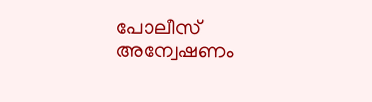പോലീസ് അന്വേഷണം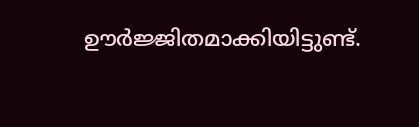ഊർജ്ജിതമാക്കിയിട്ടുണ്ട്.